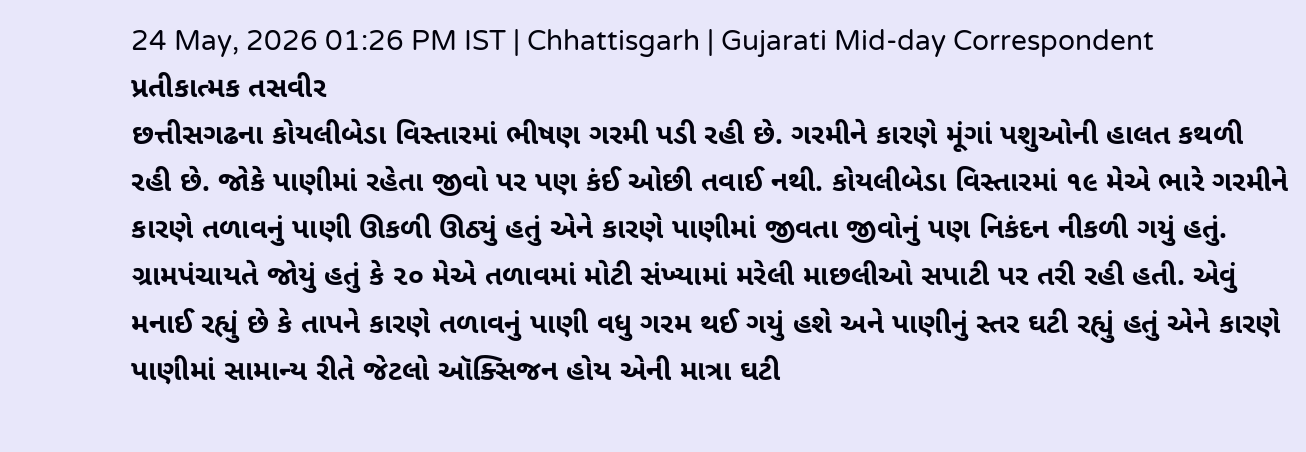24 May, 2026 01:26 PM IST | Chhattisgarh | Gujarati Mid-day Correspondent
પ્રતીકાત્મક તસવીર
છત્તીસગઢના કોયલીબેડા વિસ્તારમાં ભીષણ ગરમી પડી રહી છે. ગરમીને કારણે મૂંગાં પશુઓની હાલત કથળી રહી છે. જોકે પાણીમાં રહેતા જીવો પર પણ કંઈ ઓછી તવાઈ નથી. કોયલીબેડા વિસ્તારમાં ૧૯ મેએ ભારે ગરમીને કારણે તળાવનું પાણી ઊકળી ઊઠ્યું હતું એને કારણે પાણીમાં જીવતા જીવોનું પણ નિકંદન નીકળી ગયું હતું. ગ્રામપંચાયતે જોયું હતું કે ૨૦ મેએ તળાવમાં મોટી સંખ્યામાં મરેલી માછલીઓ સપાટી પર તરી રહી હતી. એવું મનાઈ રહ્યું છે કે તાપને કારણે તળાવનું પાણી વધુ ગરમ થઈ ગયું હશે અને પાણીનું સ્તર ઘટી રહ્યું હતું એને કારણે પાણીમાં સામાન્ય રીતે જેટલો ઑક્સિજન હોય એની માત્રા ઘટી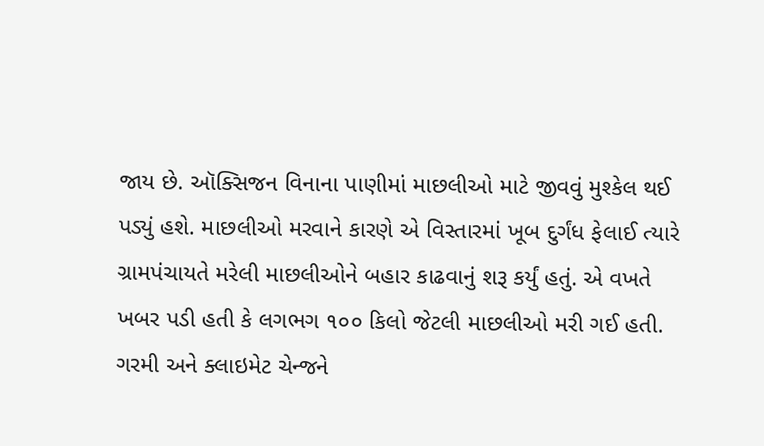જાય છે. ઑક્સિજન વિનાના પાણીમાં માછલીઓ માટે જીવવું મુશ્કેલ થઈ પડ્યું હશે. માછલીઓ મરવાને કારણે એ વિસ્તારમાં ખૂબ દુર્ગંધ ફેલાઈ ત્યારે ગ્રામપંચાયતે મરેલી માછલીઓને બહાર કાઢવાનું શરૂ કર્યું હતું. એ વખતે ખબર પડી હતી કે લગભગ ૧૦૦ કિલો જેટલી માછલીઓ મરી ગઈ હતી. ગરમી અને ક્લાઇમેટ ચેન્જને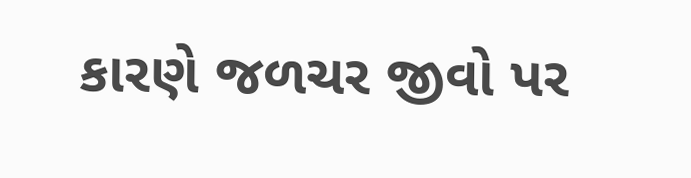કારણે જળચર જીવો પર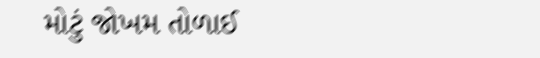મોટું જોખમ તોળાઈ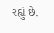રહ્યું છે.